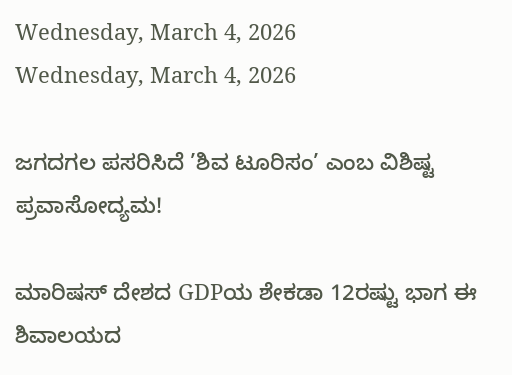Wednesday, March 4, 2026
Wednesday, March 4, 2026

ಜಗದಗಲ ಪಸರಿಸಿದೆ ’ಶಿವ ಟೂರಿಸಂ’ ಎಂಬ ವಿಶಿಷ್ಟ ಪ್ರವಾಸೋದ್ಯಮ!

ಮಾರಿಷಸ್ ದೇಶದ GDPಯ ಶೇಕಡಾ 12ರಷ್ಟು ಭಾಗ ಈ ಶಿವಾಲಯದ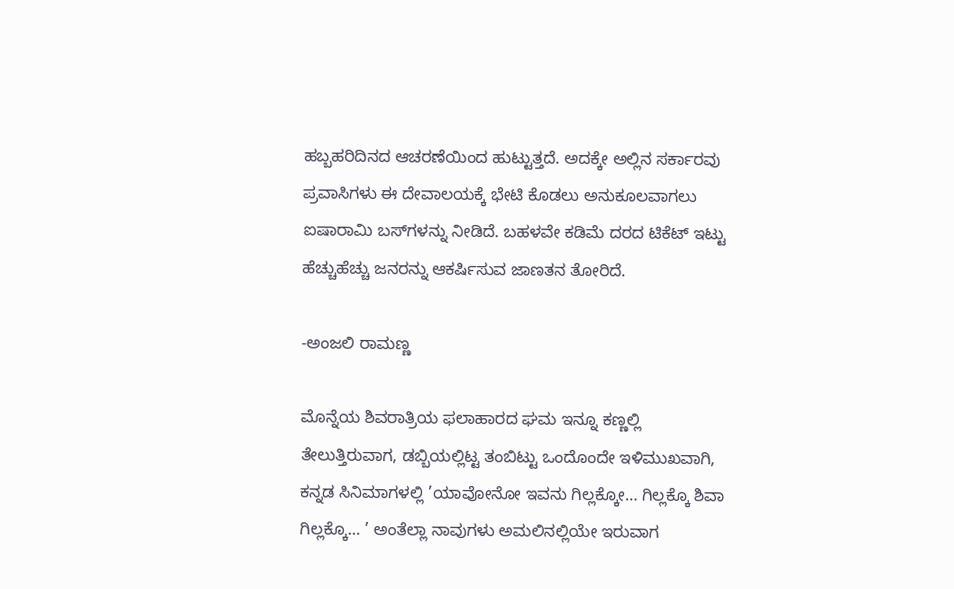ಹಬ್ಬಹರಿದಿನದ ಆಚರಣೆಯಿಂದ ಹುಟ್ಟುತ್ತದೆ. ಅದಕ್ಕೇ ಅಲ್ಲಿನ ಸರ್ಕಾರವು ಪ್ರವಾಸಿಗಳು ಈ ದೇವಾಲಯಕ್ಕೆ ಭೇಟಿ ಕೊಡಲು ಅನುಕೂಲವಾಗಲು ಐಷಾರಾಮಿ ಬಸ್‍ಗಳನ್ನು ನೀಡಿದೆ. ಬಹಳವೇ ಕಡಿಮೆ ದರದ ಟಿಕೆಟ್ ಇಟ್ಟು ಹೆಚ್ಚುಹೆಚ್ಚು ಜನರನ್ನು ಆಕರ್ಷಿಸುವ ಜಾಣತನ ತೋರಿದೆ.

-ಅಂಜಲಿ ರಾಮಣ್ಣ

ಮೊನ್ನೆಯ ಶಿವರಾತ್ರಿಯ ಫಲಾಹಾರದ ಘಮ ಇನ್ನೂ ಕಣ್ಣಲ್ಲಿ ತೇಲುತ್ತಿರುವಾಗ, ಡಬ್ಬಿಯಲ್ಲಿಟ್ಟ ತಂಬಿಟ್ಟು ಒಂದೊಂದೇ ಇಳಿಮುಖವಾಗಿ, ಕನ್ನಡ ಸಿನಿಮಾಗಳಲ್ಲಿ ’ಯಾವೋನೋ ಇವನು ಗಿಲ್ಲಕ್ಕೋ… ಗಿಲ್ಲಕ್ಕೊ ಶಿವಾ ಗಿಲ್ಲಕ್ಕೊ… ’ ಅಂತೆಲ್ಲಾ ನಾವುಗಳು ಅಮಲಿನಲ್ಲಿಯೇ ಇರುವಾಗ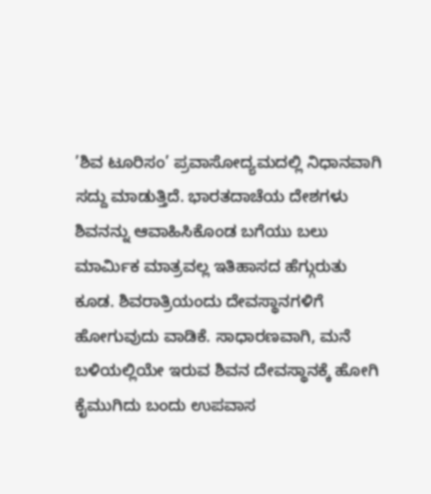’ಶಿವ ಟೂರಿಸಂ’ ಪ್ರವಾಸೋದ್ಯಮದಲ್ಲಿ ನಿಧಾನವಾಗಿ ಸದ್ದು ಮಾಡುತ್ತಿದೆ. ಭಾರತದಾಚೆಯ ದೇಶಗಳು ಶಿವನನ್ನು ಆವಾಹಿಸಿಕೊಂಡ ಬಗೆಯು ಬಲು ಮಾರ್ಮಿಕ ಮಾತ್ರವಲ್ಲ ಇತಿಹಾಸದ ಹೆಗ್ಗುರುತು ಕೂಡ. ಶಿವರಾತ್ರಿಯಂದು ದೇವಸ್ಥಾನಗಳಿಗೆ ಹೋಗುವುದು ವಾಡಿಕೆ. ಸಾಧಾರಣವಾಗಿ, ಮನೆ ಬಳಿಯಲ್ಲಿಯೇ ಇರುವ ಶಿವನ ದೇವಸ್ಥಾನಕ್ಕೆ ಹೋಗಿ ಕೈಮುಗಿದು ಬಂದು ಉಪವಾಸ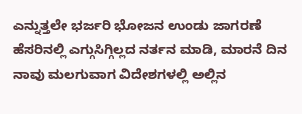ಎನ್ನುತ್ತಲೇ ಭರ್ಜರಿ ಭೋಜನ ಉಂಡು ಜಾಗರಣೆ ಹೆಸರಿನಲ್ಲಿ ಎಗ್ಗುಸಿಗ್ಗಿಲ್ಲದ ನರ್ತನ ಮಾಡಿ, ಮಾರನೆ ದಿನ ನಾವು ಮಲಗುವಾಗ ವಿದೇಶಗಳಲ್ಲಿ ಅಲ್ಲಿನ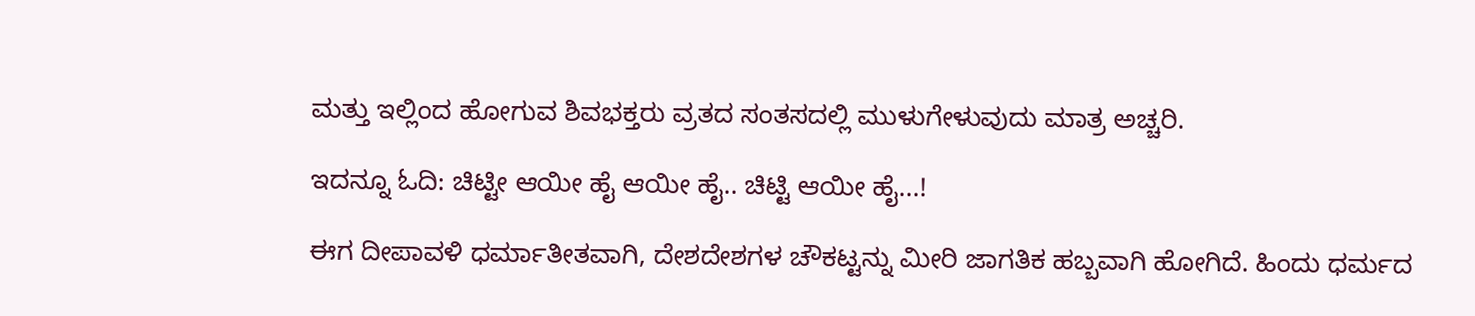ಮತ್ತು ಇಲ್ಲಿಂದ ಹೋಗುವ ಶಿವಭಕ್ತರು ವ್ರತದ ಸಂತಸದಲ್ಲಿ ಮುಳುಗೇಳುವುದು ಮಾತ್ರ ಅಚ್ಚರಿ.

ಇದನ್ನೂ ಓದಿ: ಚಿಟ್ಟೀ ಆಯೀ ಹೈ ಆಯೀ ಹೈ.. ಚಿಟ್ಟಿ ಆಯೀ ಹೈ...!

ಈಗ ದೀಪಾವಳಿ ಧರ್ಮಾತೀತವಾಗಿ, ದೇಶದೇಶಗಳ ಚೌಕಟ್ಟನ್ನು ಮೀರಿ ಜಾಗತಿಕ ಹಬ್ಬವಾಗಿ ಹೋಗಿದೆ. ಹಿಂದು ಧರ್ಮದ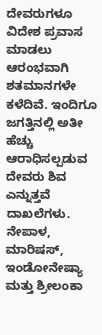ದೇವರುಗಳೂ ವಿದೇಶ ಪ್ರವಾಸ ಮಾಡಲು ಆರಂಭವಾಗಿ ಶತಮಾನಗಳೇ ಕಳೆದಿವೆ. ಇಂದಿಗೂ ಜಗತ್ತಿನಲ್ಲಿ ಅತೀ ಹೆಚ್ಚು ಆರಾಧಿಸಲ್ಪಡುವ ದೇವರು ಶಿವ ಎನ್ನುತ್ತವೆ ದಾಖಲೆಗಳು. ನೇಪಾಳ, ಮಾರಿಷಸ್, ಇಂಡೋನೇಷ್ಯಾ ಮತ್ತು ಶ್ರೀಲಂಕಾ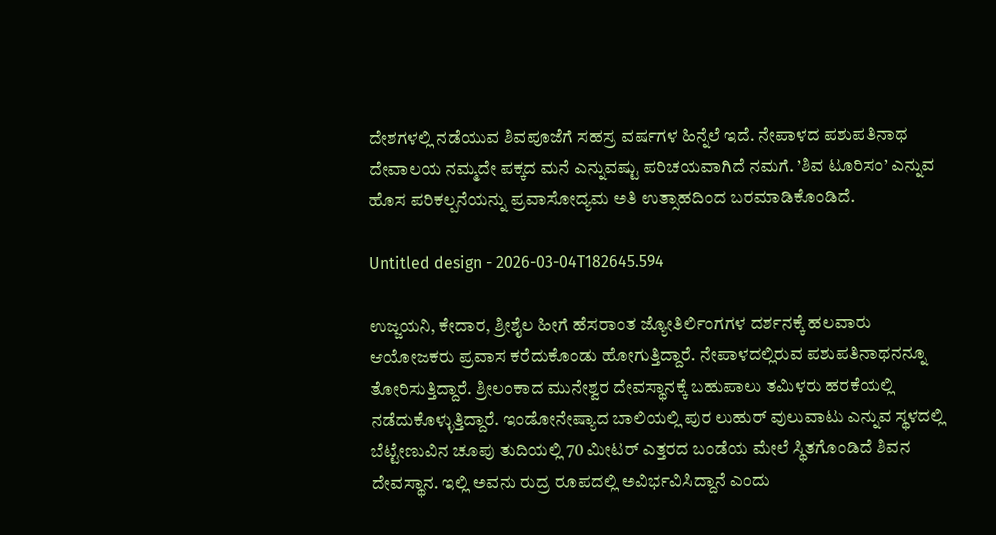ದೇಶಗಳಲ್ಲಿ ನಡೆಯುವ ಶಿವಪೂಜೆಗೆ ಸಹಸ್ರ ವರ್ಷಗಳ ಹಿನ್ನೆಲೆ ಇದೆ. ನೇಪಾಳದ ಪಶುಪತಿನಾಥ ದೇವಾಲಯ ನಮ್ಮದೇ ಪಕ್ಕದ ಮನೆ ಎನ್ನುವಷ್ಟು ಪರಿಚಯವಾಗಿದೆ ನಮಗೆ. ’ಶಿವ ಟೂರಿಸಂ’ ಎನ್ನುವ ಹೊಸ ಪರಿಕಲ್ಪನೆಯನ್ನು ಪ್ರವಾಸೋದ್ಯಮ ಅತಿ ಉತ್ಸಾಹದಿಂದ ಬರಮಾಡಿಕೊಂಡಿದೆ.

Untitled design - 2026-03-04T182645.594

ಉಜ್ಜಯನಿ, ಕೇದಾರ, ಶ್ರೀಶೈಲ ಹೀಗೆ ಹೆಸರಾಂತ ಜ್ಯೋತಿರ್ಲಿಂಗಗಳ ದರ್ಶನಕ್ಕೆ ಹಲವಾರು ಆಯೋಜಕರು ಪ್ರವಾಸ ಕರೆದುಕೊಂಡು ಹೋಗುತ್ತಿದ್ದಾರೆ. ನೇಪಾಳದಲ್ಲಿರುವ ಪಶುಪತಿನಾಥನನ್ನೂ ತೋರಿಸುತ್ತಿದ್ದಾರೆ. ಶ್ರೀಲಂಕಾದ ಮುನೇಶ್ವರ ದೇವಸ್ಥಾನಕ್ಕೆ ಬಹುಪಾಲು ತಮಿಳರು ಹರಕೆಯಲ್ಲಿ ನಡೆದುಕೊಳ್ಳುತ್ತಿದ್ದಾರೆ. ಇಂಡೋನೇಷ್ಯಾದ ಬಾಲಿಯಲ್ಲಿ ಪುರ ಲುಹುರ್ ವುಲುವಾಟು ಎನ್ನುವ ಸ್ಥಳದಲ್ಲಿ ಬೆಟ್ಟೇಣುವಿನ ಚೂಪು ತುದಿಯಲ್ಲಿ 70 ಮೀಟರ್ ಎತ್ತರದ ಬಂಡೆಯ ಮೇಲೆ ಸ್ಥಿತಗೊಂಡಿದೆ ಶಿವನ ದೇವಸ್ಥಾನ. ಇಲ್ಲಿ ಅವನು ರುದ್ರ ರೂಪದಲ್ಲಿ ಅವಿರ್ಭವಿಸಿದ್ದಾನೆ ಎಂದು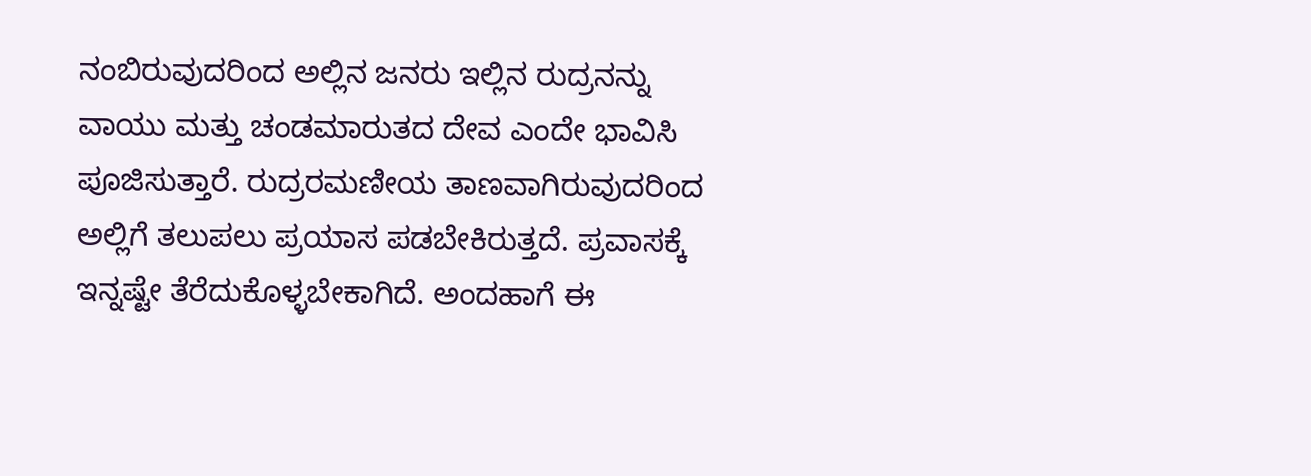ನಂಬಿರುವುದರಿಂದ ಅಲ್ಲಿನ ಜನರು ಇಲ್ಲಿನ ರುದ್ರನನ್ನು ವಾಯು ಮತ್ತು ಚಂಡಮಾರುತದ ದೇವ ಎಂದೇ ಭಾವಿಸಿ ಪೂಜಿಸುತ್ತಾರೆ. ರುದ್ರರಮಣೀಯ ತಾಣವಾಗಿರುವುದರಿಂದ ಅಲ್ಲಿಗೆ ತಲುಪಲು ಪ್ರಯಾಸ ಪಡಬೇಕಿರುತ್ತದೆ. ಪ್ರವಾಸಕ್ಕೆ ಇನ್ನಷ್ಟೇ ತೆರೆದುಕೊಳ್ಳಬೇಕಾಗಿದೆ. ಅಂದಹಾಗೆ ಈ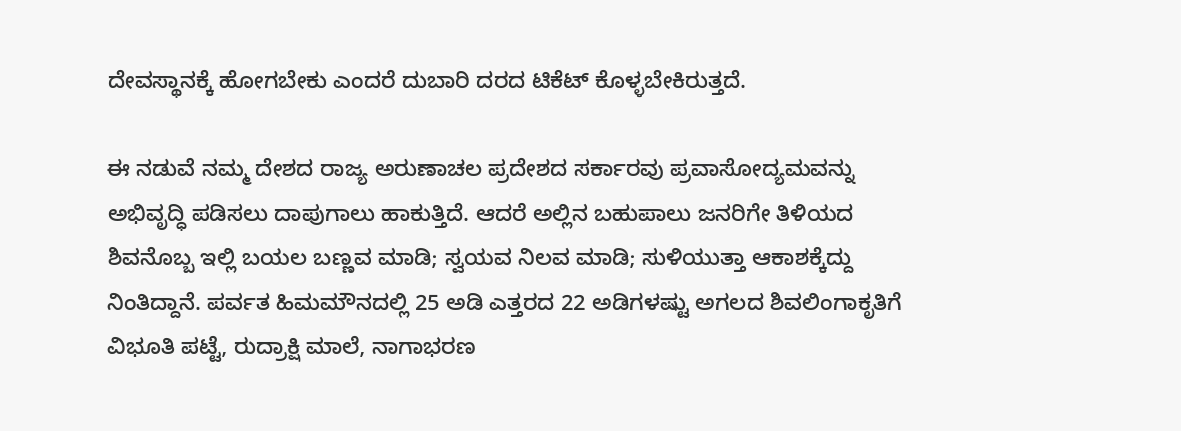ದೇವಸ್ಥಾನಕ್ಕೆ ಹೋಗಬೇಕು ಎಂದರೆ ದುಬಾರಿ ದರದ ಟಿಕೆಟ್ ಕೊಳ್ಳಬೇಕಿರುತ್ತದೆ.

ಈ ನಡುವೆ ನಮ್ಮ ದೇಶದ ರಾಜ್ಯ ಅರುಣಾಚಲ ಪ್ರದೇಶದ ಸರ್ಕಾರವು ಪ್ರವಾಸೋದ್ಯಮವನ್ನು ಅಭಿವೃದ್ಧಿ ಪಡಿಸಲು ದಾಪುಗಾಲು ಹಾಕುತ್ತಿದೆ. ಆದರೆ ಅಲ್ಲಿನ ಬಹುಪಾಲು ಜನರಿಗೇ ತಿಳಿಯದ ಶಿವನೊಬ್ಬ ಇಲ್ಲಿ ಬಯಲ ಬಣ್ಣವ ಮಾಡಿ; ಸ್ವಯವ ನಿಲವ ಮಾಡಿ; ಸುಳಿಯುತ್ತಾ ಆಕಾಶಕ್ಕೆದ್ದು ನಿಂತಿದ್ದಾನೆ. ಪರ್ವತ ಹಿಮಮೌನದಲ್ಲಿ 25 ಅಡಿ ಎತ್ತರದ 22 ಅಡಿಗಳಷ್ಟು ಅಗಲದ ಶಿವಲಿಂಗಾಕೃತಿಗೆ ವಿಭೂತಿ ಪಟ್ಟೆ, ರುದ್ರಾಕ್ಷಿ ಮಾಲೆ, ನಾಗಾಭರಣ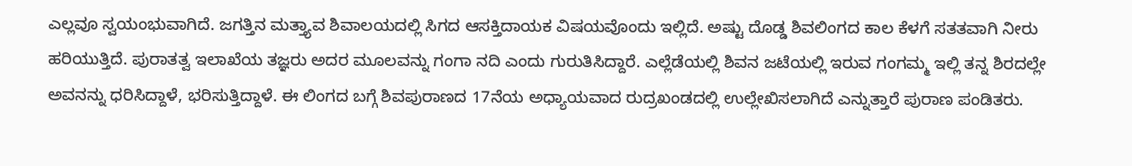ಎಲ್ಲವೂ ಸ್ವಯಂಭುವಾಗಿದೆ. ಜಗತ್ತಿನ ಮತ್ತ್ಯಾವ ಶಿವಾಲಯದಲ್ಲಿ ಸಿಗದ ಆಸಕ್ತಿದಾಯಕ ವಿಷಯವೊಂದು ಇಲ್ಲಿದೆ. ಅಷ್ಟು ದೊಡ್ಡ ಶಿವಲಿಂಗದ ಕಾಲ ಕೆಳಗೆ ಸತತವಾಗಿ ನೀರು ಹರಿಯುತ್ತಿದೆ. ಪುರಾತತ್ವ ಇಲಾಖೆಯ ತಜ್ಞರು ಅದರ ಮೂಲವನ್ನು ಗಂಗಾ ನದಿ ಎಂದು ಗುರುತಿಸಿದ್ದಾರೆ. ಎಲ್ಲೆಡೆಯಲ್ಲಿ ಶಿವನ ಜಟೆಯಲ್ಲಿ ಇರುವ ಗಂಗಮ್ಮ ಇಲ್ಲಿ ತನ್ನ ಶಿರದಲ್ಲೇ ಅವನನ್ನು ಧರಿಸಿದ್ದಾಳೆ, ಭರಿಸುತ್ತಿದ್ದಾಳೆ. ಈ ಲಿಂಗದ ಬಗ್ಗೆ ಶಿವಪುರಾಣದ 17ನೆಯ ಅಧ್ಯಾಯವಾದ ರುದ್ರಖಂಡದಲ್ಲಿ ಉಲ್ಲೇಖಿಸಲಾಗಿದೆ ಎನ್ನುತ್ತಾರೆ ಪುರಾಣ ಪಂಡಿತರು.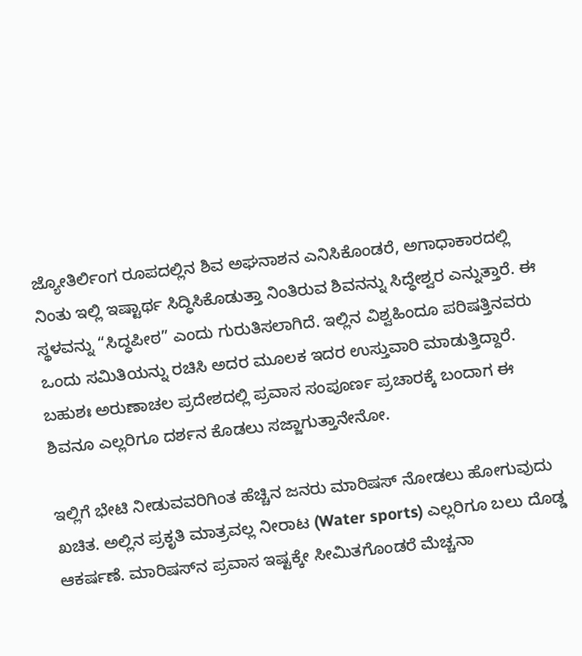ಜ್ಯೋತಿರ್ಲಿಂಗ ರೂಪದಲ್ಲಿನ ಶಿವ ಅಘನಾಶನ ಎನಿಸಿಕೊಂಡರೆ, ಅಗಾಧಾಕಾರದಲ್ಲಿ ನಿಂತು ಇಲ್ಲಿ ಇಷ್ಟಾರ್ಥ ಸಿದ್ಧಿಸಿಕೊಡುತ್ತಾ ನಿಂತಿರುವ ಶಿವನನ್ನು ಸಿದ್ಧೇಶ್ವರ ಎನ್ನುತ್ತಾರೆ. ಈ ಸ್ಥಳವನ್ನು “ಸಿದ್ಧಪೀಠ” ಎಂದು ಗುರುತಿಸಲಾಗಿದೆ. ಇಲ್ಲಿನ ವಿಶ್ವಹಿಂದೂ ಪರಿಷತ್ತಿನವರು ಒಂದು ಸಮಿತಿಯನ್ನು ರಚಿಸಿ ಅದರ ಮೂಲಕ ಇದರ ಉಸ್ತುವಾರಿ ಮಾಡುತ್ತಿದ್ದಾರೆ. ಬಹುಶಃ ಅರುಣಾಚಲ ಪ್ರದೇಶದಲ್ಲಿ ಪ್ರವಾಸ ಸಂಪೂರ್ಣ ಪ್ರಚಾರಕ್ಕೆ ಬಂದಾಗ ಈ ಶಿವನೂ ಎಲ್ಲರಿಗೂ ದರ್ಶನ ಕೊಡಲು ಸಜ್ಜಾಗುತ್ತಾನೇನೋ.

ಇಲ್ಲಿಗೆ ಭೇಟಿ ನೀಡುವವರಿಗಿಂತ ಹೆಚ್ಚಿನ ಜನರು ಮಾರಿಷಸ್ ನೋಡಲು ಹೋಗುವುದು ಖಚಿತ. ಅಲ್ಲಿನ ಪ್ರಕೃತಿ ಮಾತ್ರವಲ್ಲ ನೀರಾಟ (Water sports) ಎಲ್ಲರಿಗೂ ಬಲು ದೊಡ್ಡ ಆಕರ್ಷಣೆ. ಮಾರಿಷಸ್‍ನ ಪ್ರವಾಸ ಇಷ್ಟಕ್ಕೇ ಸೀಮಿತಗೊಂಡರೆ ಮೆಚ್ಚನಾ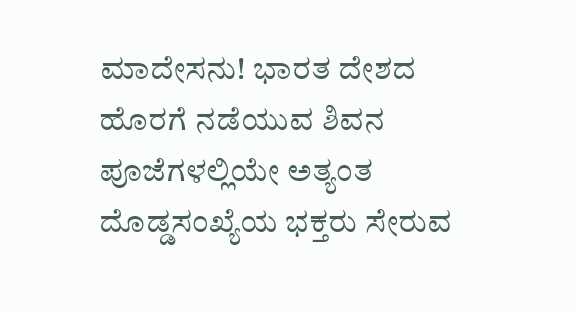ಮಾದೇಸನು! ಭಾರತ ದೇಶದ ಹೊರಗೆ ನಡೆಯುವ ಶಿವನ ಪೂಜೆಗಳಲ್ಲಿಯೇ ಅತ್ಯಂತ ದೊಡ್ಡಸಂಖ್ಯೆಯ ಭಕ್ತರು ಸೇರುವ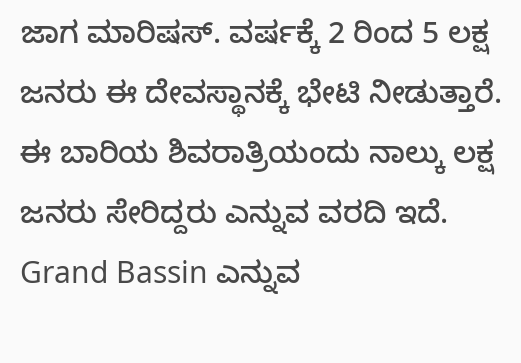ಜಾಗ ಮಾರಿಷಸ್. ವರ್ಷಕ್ಕೆ 2 ರಿಂದ 5 ಲಕ್ಷ ಜನರು ಈ ದೇವಸ್ಥಾನಕ್ಕೆ ಭೇಟಿ ನೀಡುತ್ತಾರೆ. ಈ ಬಾರಿಯ ಶಿವರಾತ್ರಿಯಂದು ನಾಲ್ಕು ಲಕ್ಷ ಜನರು ಸೇರಿದ್ದರು ಎನ್ನುವ ವರದಿ ಇದೆ. Grand Bassin ಎನ್ನುವ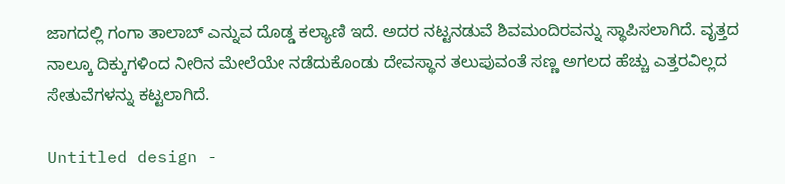ಜಾಗದಲ್ಲಿ ಗಂಗಾ ತಾಲಾಬ್ ಎನ್ನುವ ದೊಡ್ಡ ಕಲ್ಯಾಣಿ ಇದೆ. ಅದರ ನಟ್ಟನಡುವೆ ಶಿವಮಂದಿರವನ್ನು ಸ್ಥಾಪಿಸಲಾಗಿದೆ. ವೃತ್ತದ ನಾಲ್ಕೂ ದಿಕ್ಕುಗಳಿಂದ ನೀರಿನ ಮೇಲೆಯೇ ನಡೆದುಕೊಂಡು ದೇವಸ್ಥಾನ ತಲುಪುವಂತೆ ಸಣ್ಣ ಅಗಲದ ಹೆಚ್ಚು ಎತ್ತರವಿಲ್ಲದ ಸೇತುವೆಗಳನ್ನು ಕಟ್ಟಲಾಗಿದೆ.

Untitled design -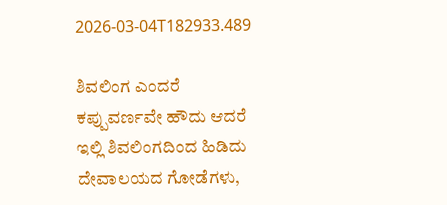2026-03-04T182933.489

ಶಿವಲಿಂಗ ಎಂದರೆ ಕಪ್ಪುವರ್ಣವೇ ಹೌದು ಆದರೆ ಇಲ್ಲಿ ಶಿವಲಿಂಗದಿಂದ ಹಿಡಿದು ದೇವಾಲಯದ ಗೋಡೆಗಳು,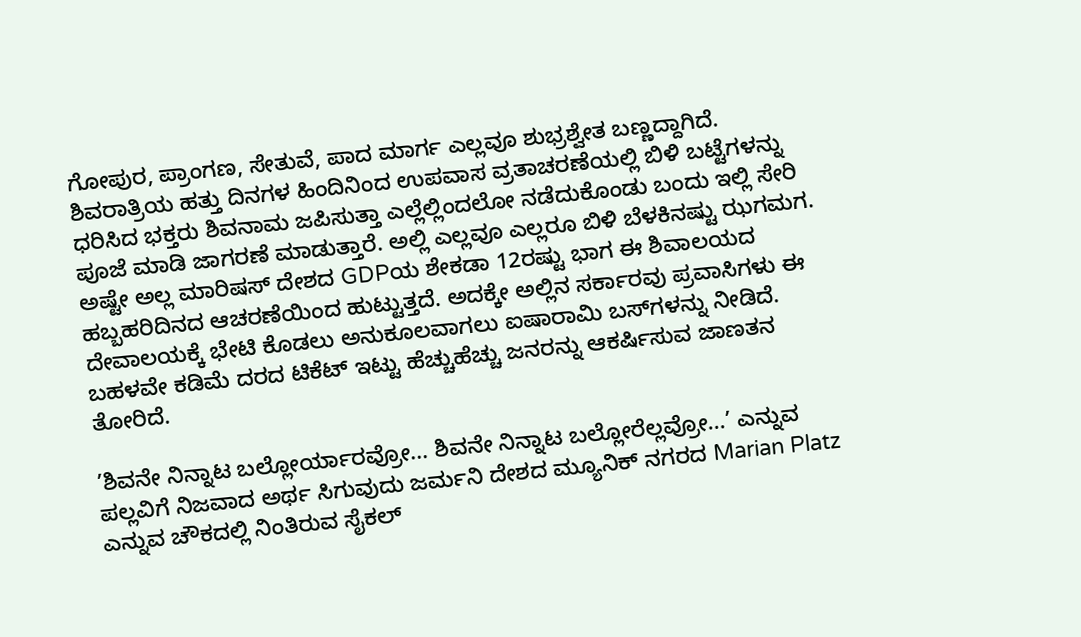ಗೋಪುರ, ಪ್ರಾಂಗಣ, ಸೇತುವೆ, ಪಾದ ಮಾರ್ಗ ಎಲ್ಲವೂ ಶುಭ್ರಶ್ವೇತ ಬಣ್ಣದ್ದಾಗಿದೆ. ಶಿವರಾತ್ರಿಯ ಹತ್ತು ದಿನಗಳ ಹಿಂದಿನಿಂದ ಉಪವಾಸ ವ್ರತಾಚರಣೆಯಲ್ಲಿ ಬಿಳಿ ಬಟ್ಟೆಗಳನ್ನು ಧರಿಸಿದ ಭಕ್ತರು ಶಿವನಾಮ ಜಪಿಸುತ್ತಾ ಎಲ್ಲೆಲ್ಲಿಂದಲೋ ನಡೆದುಕೊಂಡು ಬಂದು ಇಲ್ಲಿ ಸೇರಿ ಪೂಜೆ ಮಾಡಿ ಜಾಗರಣೆ ಮಾಡುತ್ತಾರೆ. ಅಲ್ಲಿ ಎಲ್ಲವೂ ಎಲ್ಲರೂ ಬಿಳಿ ಬೆಳಕಿನಷ್ಟು ಝಗಮಗ. ಅಷ್ಟೇ ಅಲ್ಲ ಮಾರಿಷಸ್ ದೇಶದ GDPಯ ಶೇಕಡಾ 12ರಷ್ಟು ಭಾಗ ಈ ಶಿವಾಲಯದ ಹಬ್ಬಹರಿದಿನದ ಆಚರಣೆಯಿಂದ ಹುಟ್ಟುತ್ತದೆ. ಅದಕ್ಕೇ ಅಲ್ಲಿನ ಸರ್ಕಾರವು ಪ್ರವಾಸಿಗಳು ಈ ದೇವಾಲಯಕ್ಕೆ ಭೇಟಿ ಕೊಡಲು ಅನುಕೂಲವಾಗಲು ಐಷಾರಾಮಿ ಬಸ್‍ಗಳನ್ನು ನೀಡಿದೆ. ಬಹಳವೇ ಕಡಿಮೆ ದರದ ಟಿಕೆಟ್ ಇಟ್ಟು ಹೆಚ್ಚುಹೆಚ್ಚು ಜನರನ್ನು ಆಕರ್ಷಿಸುವ ಜಾಣತನ ತೋರಿದೆ.

’ಶಿವನೇ ನಿನ್ನಾಟ ಬಲ್ಲೋರ್ಯಾರವ್ರೋ... ಶಿವನೇ ನಿನ್ನಾಟ ಬಲ್ಲೋರೆಲ್ಲವ್ರೋ...’ ಎನ್ನುವ ಪಲ್ಲವಿಗೆ ನಿಜವಾದ ಅರ್ಥ ಸಿಗುವುದು ಜರ್ಮನಿ ದೇಶದ ಮ್ಯೂನಿಕ್ ನಗರದ Marian Platz ಎನ್ನುವ ಚೌಕದಲ್ಲಿ ನಿಂತಿರುವ ಸೈಕಲ್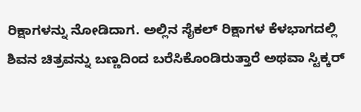ರಿಕ್ಷಾಗಳನ್ನು ನೋಡಿದಾಗ. ಅಲ್ಲಿನ ಸೈಕಲ್ ರಿಕ್ಷಾಗಳ ಕೆಳಭಾಗದಲ್ಲಿ ಶಿವನ ಚಿತ್ರವನ್ನು ಬಣ್ಣದಿಂದ ಬರೆಸಿಕೊಂಡಿರುತ್ತಾರೆ ಅಥವಾ ಸ್ಟಿಕ್ಕರ್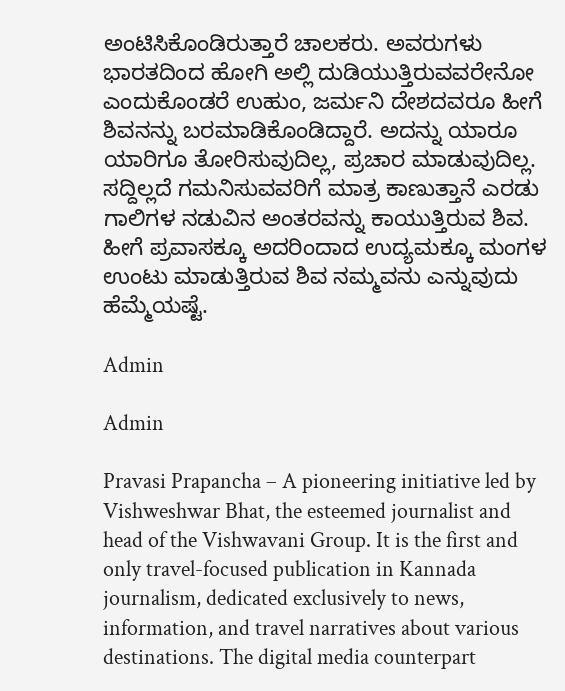ಅಂಟಿಸಿಕೊಂಡಿರುತ್ತಾರೆ ಚಾಲಕರು. ಅವರುಗಳು ಭಾರತದಿಂದ ಹೋಗಿ ಅಲ್ಲಿ ದುಡಿಯುತ್ತಿರುವವರೇನೋ ಎಂದುಕೊಂಡರೆ ಉಹುಂ, ಜರ್ಮನಿ ದೇಶದವರೂ ಹೀಗೆ ಶಿವನನ್ನು ಬರಮಾಡಿಕೊಂಡಿದ್ದಾರೆ. ಅದನ್ನು ಯಾರೂ ಯಾರಿಗೂ ತೋರಿಸುವುದಿಲ್ಲ, ಪ್ರಚಾರ ಮಾಡುವುದಿಲ್ಲ. ಸದ್ದಿಲ್ಲದೆ ಗಮನಿಸುವವರಿಗೆ ಮಾತ್ರ ಕಾಣುತ್ತಾನೆ ಎರಡು ಗಾಲಿಗಳ ನಡುವಿನ ಅಂತರವನ್ನು ಕಾಯುತ್ತಿರುವ ಶಿವ. ಹೀಗೆ ಪ್ರವಾಸಕ್ಕೂ ಅದರಿಂದಾದ ಉದ್ಯಮಕ್ಕೂ ಮಂಗಳ ಉಂಟು ಮಾಡುತ್ತಿರುವ ಶಿವ ನಮ್ಮವನು ಎನ್ನುವುದು ಹೆಮ್ಮೆಯಷ್ಟೆ.

Admin

Admin

Pravasi Prapancha – A pioneering initiative led by Vishweshwar Bhat, the esteemed journalist and head of the Vishwavani Group. It is the first and only travel-focused publication in Kannada journalism, dedicated exclusively to news, information, and travel narratives about various destinations. The digital media counterpart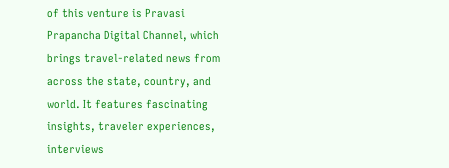of this venture is Pravasi Prapancha Digital Channel, which brings travel-related news from across the state, country, and world. It features fascinating insights, traveler experiences, interviews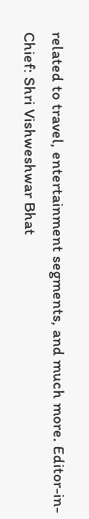related to travel, entertainment segments, and much more. Editor-in-Chief: Shri Vishweshwar Bhat